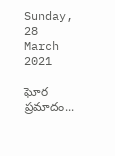Sunday, 28 March 2021

ఘోర ప్రమాదం...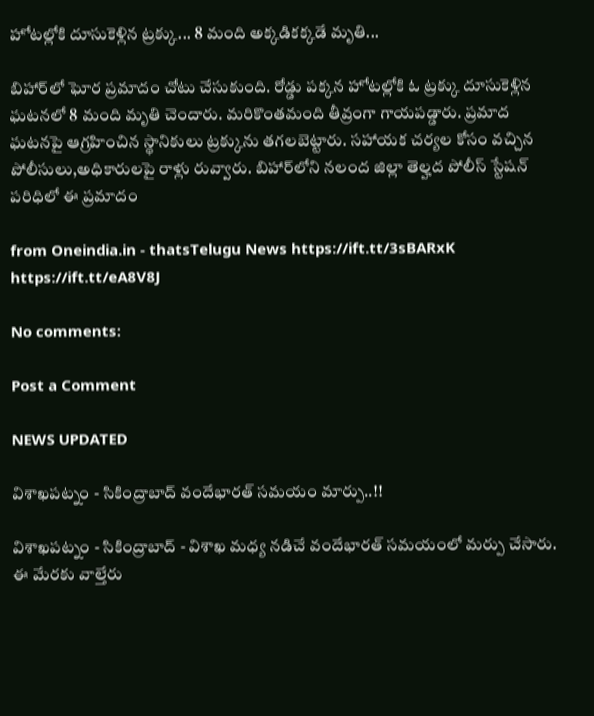హోటల్లోకి దూసుకెళ్లిన ట్రక్కు... 8 మంది అక్కడికక్కడే మృతి...

బిహార్‌లో ఘోర ప్రమాదం చోటు చేసుకుంది. రోడ్డు పక్కన హోటల్లోకి ఓ ట్రక్కు దూసుకెళ్లిన ఘటనలో 8 మంది మృతి చెందారు. మరికొంతమంది తీవ్రంగా గాయపడ్డారు. ప్రమాద ఘటనపై ఆగ్రహించిన స్థానికులు ట్రక్కును తగలబెట్టారు. సహాయక చర్యల కోసం వచ్చిన పోలీసులు,అధికారులపై రాళ్లు రువ్వారు. బిహార్‌లోని నలంద జిల్లా తెల్హద పోలీస్ స్టేషన్ పరిధిలో ఈ ప్రమాదం

from Oneindia.in - thatsTelugu News https://ift.tt/3sBARxK
https://ift.tt/eA8V8J

No comments:

Post a Comment

NEWS UPDATED

విశాఖపట్నం - సికింద్రాబాద్ వందేభారత్ సమయం మార్పు..!!

విశాఖపట్నం - సికింద్రాబాద్ - విశాఖ మధ్య నడిచే వందేభారత్ సమయంలో మర్పు చేసారు. ఈ మేరకు వాల్తేరు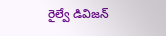రైల్వే డివిజన్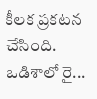కీలక ప్రకటన చేసింది. ఒడిశాలో రై...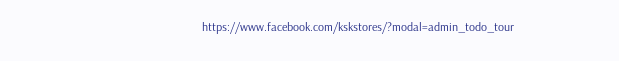https://www.facebook.com/kskstores/?modal=admin_todo_tour